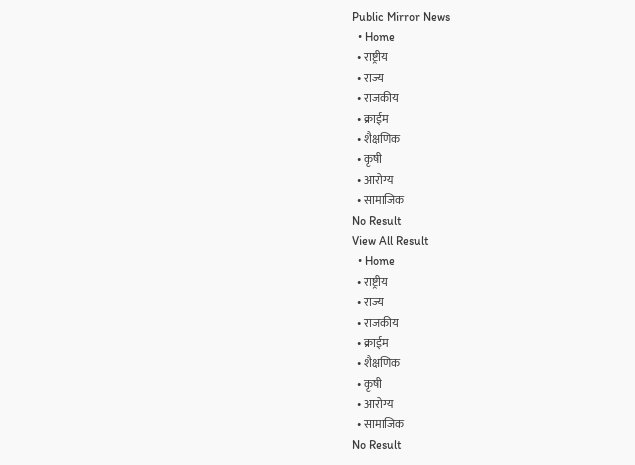Public Mirror News
  • Home
  • राष्ट्रीय
  • राज्य
  • राजकीय
  • क्राईम
  • शैक्षणिक
  • कृषी
  • आरोग्य
  • सामाजिक
No Result
View All Result
  • Home
  • राष्ट्रीय
  • राज्य
  • राजकीय
  • क्राईम
  • शैक्षणिक
  • कृषी
  • आरोग्य
  • सामाजिक
No Result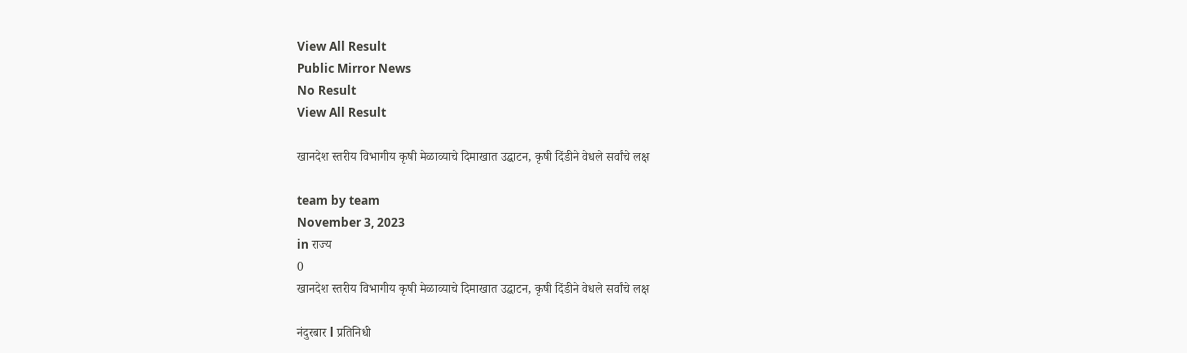View All Result
Public Mirror News
No Result
View All Result

खानदेश स्तरीय विभागीय कृषी मेळाव्याचे दिमाखात उद्घाटन, कृषी दिंडीने वेधले सर्वांचे लक्ष

team by team
November 3, 2023
in राज्य
0
खानदेश स्तरीय विभागीय कृषी मेळाव्याचे दिमाखात उद्घाटन, कृषी दिंडीने वेधले सर्वांचे लक्ष

नंदुरबार l प्रतिनिधी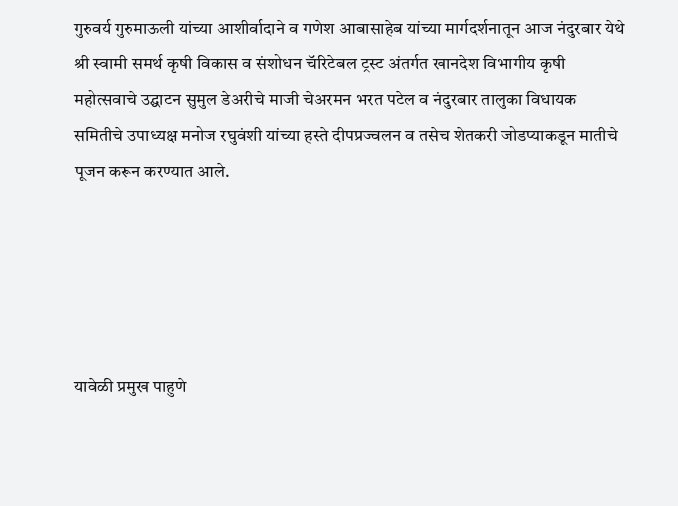गुरुवर्य गुरुमाऊली यांच्या आशीर्वादाने व गणेश आबासाहेब यांच्या मार्गदर्शनातून आज नंदुरबार येथे श्री स्वामी समर्थ कृषी विकास व संशोधन चॅरिटेबल ट्रस्ट अंतर्गत खानदेश विभागीय कृषी महोत्सवाचे उद्घाटन सुमुल डेअरीचे माजी चेअरमन भरत पटेल व नंदुरबार तालुका विधायक समितीचे उपाध्यक्ष मनोज रघुवंशी यांच्या हस्ते दीपप्रज्वलन व तसेच शेतकरी जोडप्याकडून मातीचे पूजन करून करण्यात आले.





यावेळी प्रमुख पाहुणे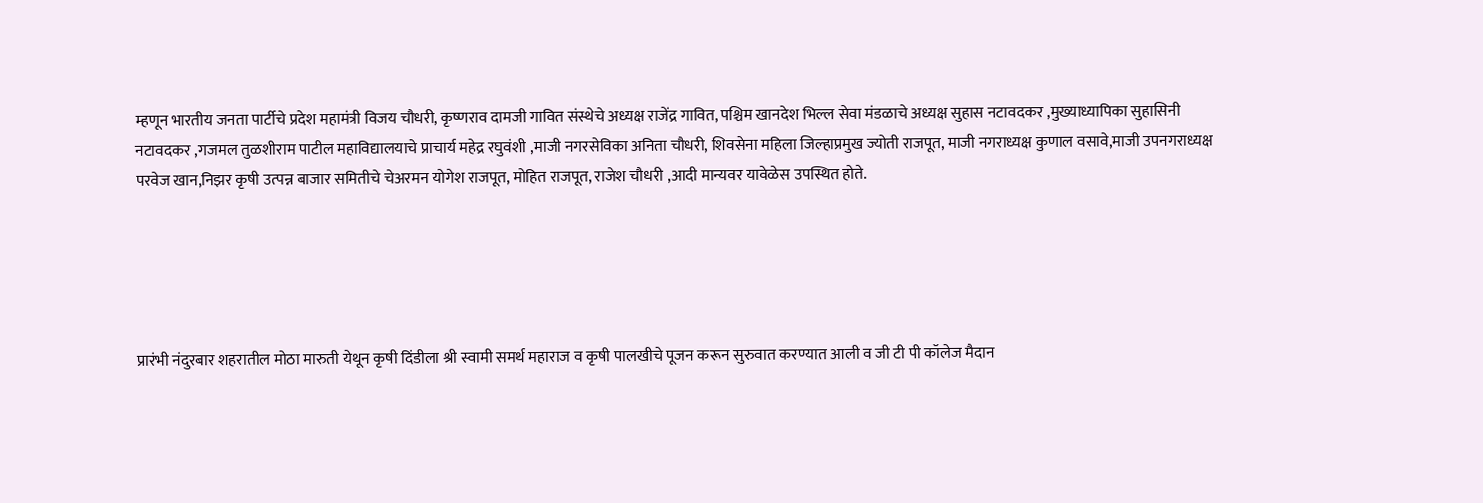म्हणून भारतीय जनता पार्टीचे प्रदेश महामंत्री विजय चौधरी, कृष्णराव दामजी गावित संस्थेचे अध्यक्ष राजेंद्र गावित, पश्चिम खानदेश भिल्ल सेवा मंडळाचे अध्यक्ष सुहास नटावदकर ,मुख्याध्यापिका सुहासिनी नटावदकर ,गजमल तुळशीराम पाटील महाविद्यालयाचे प्राचार्य महेद्र रघुवंशी ,माजी नगरसेविका अनिता चौधरी, शिवसेना महिला जिल्हाप्रमुख ज्योती राजपूत, माजी नगराध्यक्ष कुणाल वसावे,माजी उपनगराध्यक्ष परवेज खान,निझर कृषी उत्पन्न बाजार समितीचे चेअरमन योगेश राजपूत, मोहित राजपूत, राजेश चौधरी ,आदी मान्यवर यावेळेस उपस्थित होते.





प्रारंभी नंदुरबार शहरातील मोठा मारुती येथून कृषी दिंडीला श्री स्वामी समर्थ महाराज व कृषी पालखीचे पूजन करून सुरुवात करण्यात आली व जी टी पी कॉलेज मैदान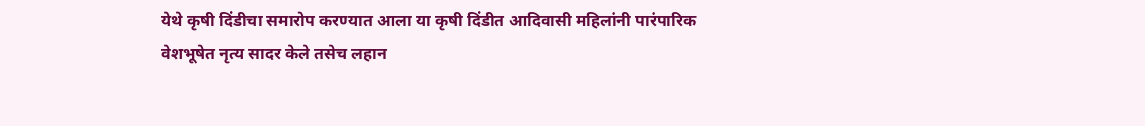येथे कृषी दिंडीचा समारोप करण्यात आला या कृषी दिंडीत आदिवासी महिलांनी पारंपारिक वेशभूषेत नृत्य सादर केले तसेच लहान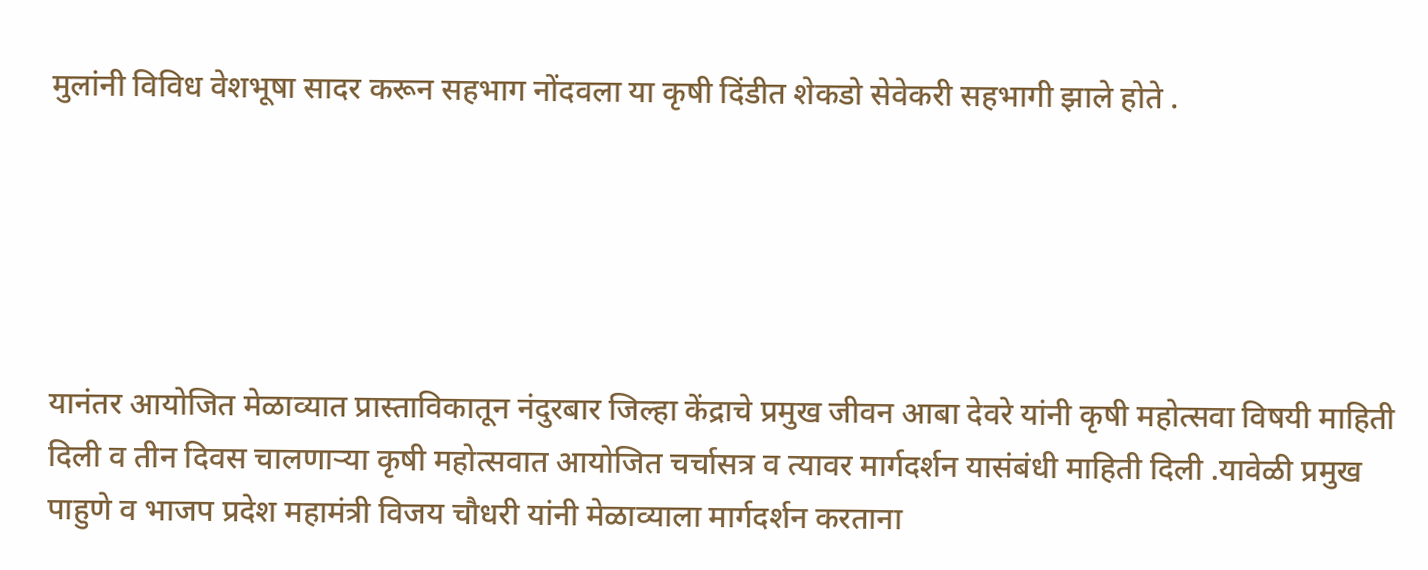मुलांनी विविध वेशभूषा सादर करून सहभाग नोंदवला या कृषी दिंडीत शेकडो सेवेकरी सहभागी झाले होते .





यानंतर आयोजित मेळाव्यात प्रास्ताविकातून नंदुरबार जिल्हा केंद्राचे प्रमुख जीवन आबा देवरे यांनी कृषी महोत्सवा विषयी माहिती दिली व तीन दिवस चालणाऱ्या कृषी महोत्सवात आयोजित चर्चासत्र व त्यावर मार्गदर्शन यासंबंधी माहिती दिली .यावेळी प्रमुख पाहुणे व भाजप प्रदेश महामंत्री विजय चौधरी यांनी मेळाव्याला मार्गदर्शन करताना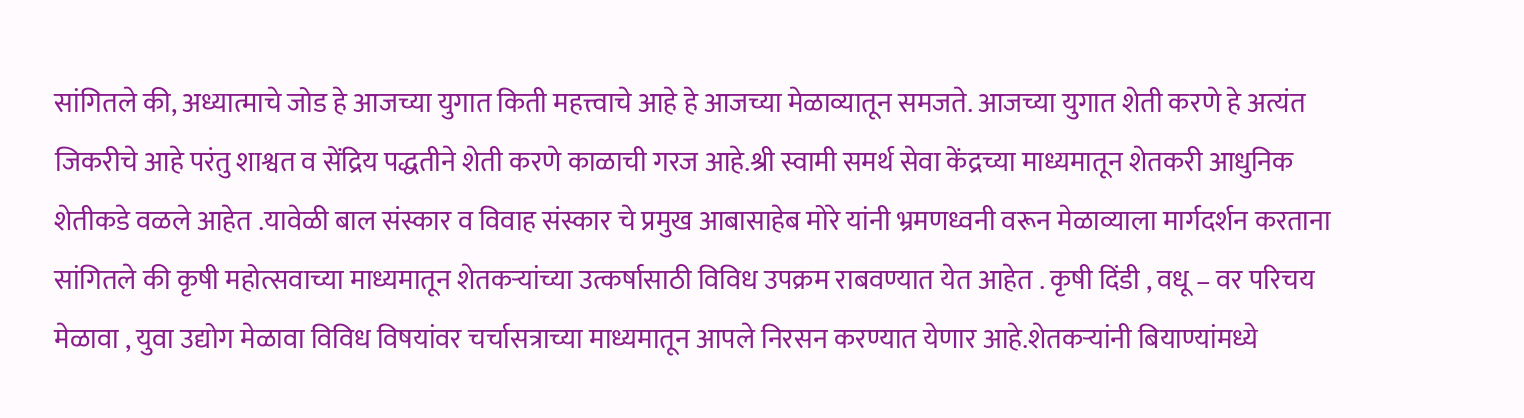सांगितले की, अध्यात्माचे जोड हे आजच्या युगात किती महत्त्वाचे आहे हे आजच्या मेळाव्यातून समजते. आजच्या युगात शेती करणे हे अत्यंत जिकरीचे आहे परंतु शाश्वत व सेंद्रिय पद्धतीने शेती करणे काळाची गरज आहे.श्री स्वामी समर्थ सेवा केंद्रच्या माध्यमातून शेतकरी आधुनिक शेतीकडे वळले आहेत .यावेळी बाल संस्कार व विवाह संस्कार चे प्रमुख आबासाहेब मोरे यांनी भ्रमणध्वनी वरून मेळाव्याला मार्गदर्शन करताना सांगितले की कृषी महोत्सवाच्या माध्यमातून शेतकऱ्यांच्या उत्कर्षासाठी विविध उपक्रम राबवण्यात येत आहेत . कृषी दिंडी , वधू – वर परिचय मेळावा , युवा उद्योग मेळावा विविध विषयांवर चर्चासत्राच्या माध्यमातून आपले निरसन करण्यात येणार आहे.शेतकऱ्यांनी बियाण्यांमध्ये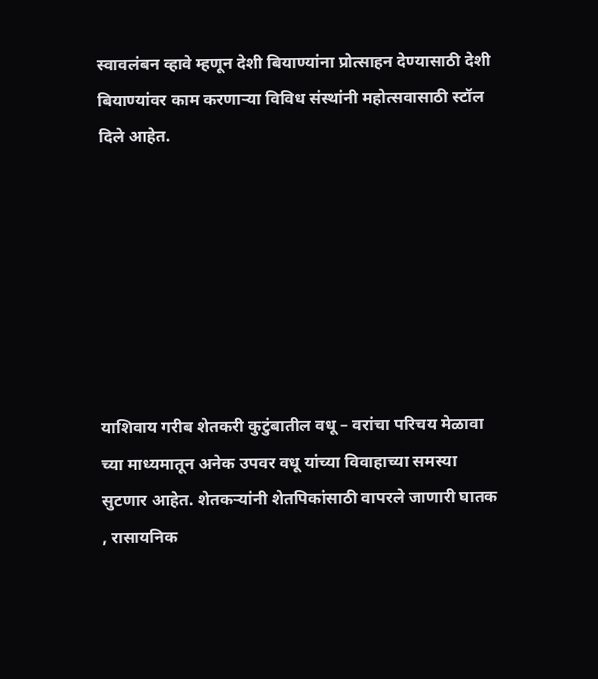स्वावलंबन व्हावे म्हणून देशी बियाण्यांना प्रोत्साहन देण्यासाठी देशी बियाण्यांवर काम करणाऱ्या विविध संस्थांनी महोत्सवासाठी स्टॉल दिले आहेत.







याशिवाय गरीब शेतकरी कुटुंबातील वधू – वरांचा परिचय मेळावा च्या माध्यमातून अनेक उपवर वधू यांच्या विवाहाच्या समस्या सुटणार आहेत. शेतकऱ्यांनी शेतपिकांसाठी वापरले जाणारी घातक , रासायनिक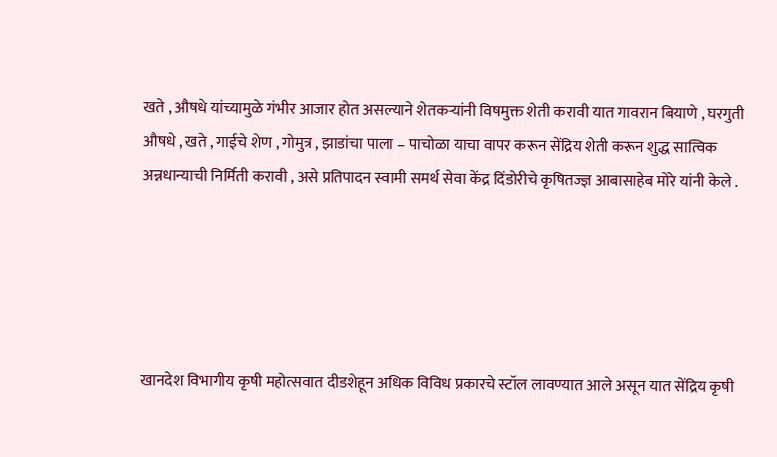खते , औषधे यांच्यामुळे गंभीर आजार होत असल्याने शेतकऱ्यांनी विषमुक्त शेती करावी यात गावरान बियाणे , घरगुती औषधे , खते , गाईचे शेण , गोमुत्र , झाडांचा पाला – पाचोळा याचा वापर करून सेंद्रिय शेती करून शुद्ध सात्विक अन्नधान्याची निर्मिती करावी , असे प्रतिपादन स्वामी समर्थ सेवा केंद्र दिंडोरीचे कृषितज्ज्ञ आबासाहेब मोरे यांनी केले .





खानदेश विभागीय कृषी महोत्सवात दीडशेहून अधिक विविध प्रकारचे स्टॉल लावण्यात आले असून यात सेंद्रिय कृषी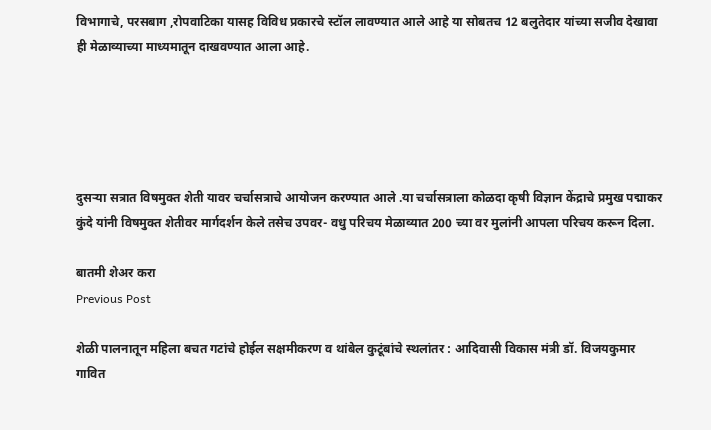विभागाचे, परसबाग ,रोपवाटिका यासह विविध प्रकारचे स्टॉल लावण्यात आले आहे या सोबतच 12 बलुतेदार यांच्या सजीव देखावा ही मेळाव्याच्या माध्यमातून दाखवण्यात आला आहे.





दुसऱ्या सत्रात विषमुक्त शेती यावर चर्चासत्राचे आयोजन करण्यात आले .या चर्चासत्राला कोळदा कृषी विज्ञान केंद्राचे प्रमुख पद्माकर कुंदे यांनी विषमुक्त शेतीवर मार्गदर्शन केले तसेच उपवर- वधु परिचय मेळाव्यात 200 च्या वर मुलांनी आपला परिचय करून दिला.

बातमी शेअर करा
Previous Post

शेळी पालनातून महिला बचत गटांचे होईल सक्षमीकरण व थांबेल कुटूंबांचे स्थलांतर : आदिवासी विकास मंत्री डॉ. विजयकुमार गावित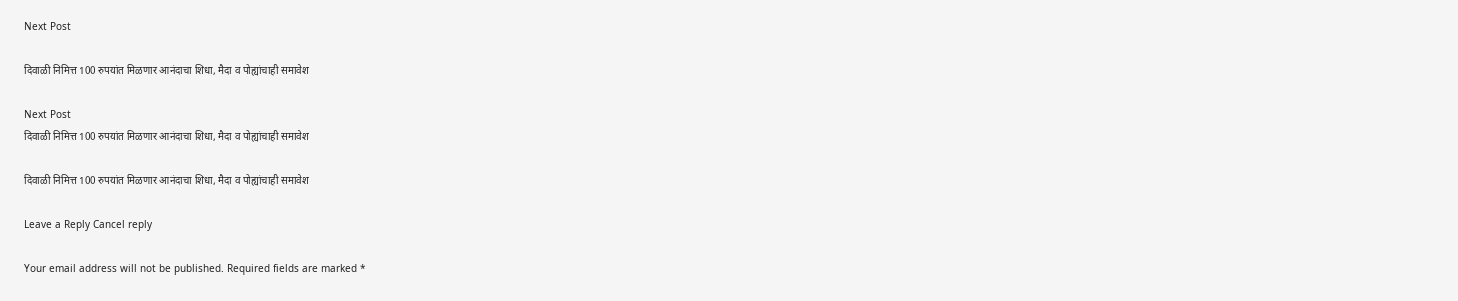Next Post

दिवाळी निमित्त 100 रुपयांत मिळणार आनंदाचा शिधा, मैदा व पोह्यांचाही समावेश

Next Post
दिवाळी निमित्त 100 रुपयांत मिळणार आनंदाचा शिधा, मैदा व पोह्यांचाही समावेश

दिवाळी निमित्त 100 रुपयांत मिळणार आनंदाचा शिधा, मैदा व पोह्यांचाही समावेश

Leave a Reply Cancel reply

Your email address will not be published. Required fields are marked *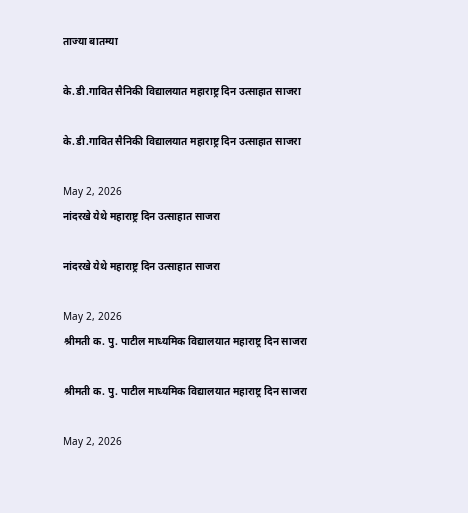ताज्या बातम्या

के.डी.गावित सैनिकी विद्यालयात महाराष्ट्र दिन उत्साहात साजरा

के.डी.गावित सैनिकी विद्यालयात महाराष्ट्र दिन उत्साहात साजरा

May 2, 2026
नांदरखे येथे महाराष्ट्र दिन उत्साहात साजरा

नांदरखे येथे महाराष्ट्र दिन उत्साहात साजरा

May 2, 2026
श्रीमती क. पु. पाटील माध्यमिक विद्यालयात महाराष्ट्र दिन साजरा

श्रीमती क. पु. पाटील माध्यमिक विद्यालयात महाराष्ट्र दिन साजरा

May 2, 2026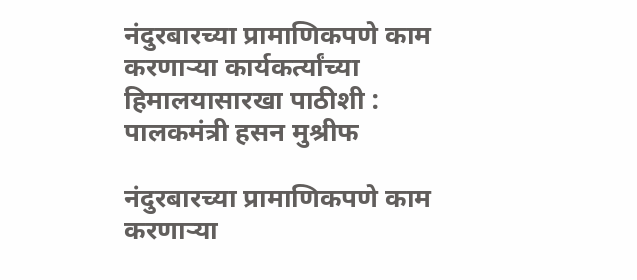नंदुरबारच्या प्रामाणिकपणे काम करणाऱ्या कार्यकर्त्यांच्या हिमालयासारखा पाठीशी : पालकमंत्री हसन मुश्रीफ

नंदुरबारच्या प्रामाणिकपणे काम करणाऱ्या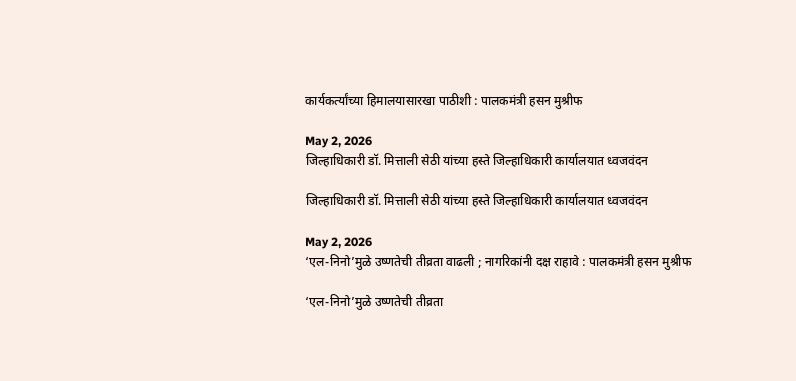कार्यकर्त्यांच्या हिमालयासारखा पाठीशी : पालकमंत्री हसन मुश्रीफ

May 2, 2026
जिल्हाधिकारी डॉ. मित्ताली सेठी यांच्या हस्ते जिल्हाधिकारी कार्यालयात ध्वजवंदन

जिल्हाधिकारी डॉ. मित्ताली सेठी यांच्या हस्ते जिल्हाधिकारी कार्यालयात ध्वजवंदन

May 2, 2026
‘एल-निनो’मुळे उष्णतेची तीव्रता वाढली ; नागरिकांनी दक्ष राहावे : पालकमंत्री हसन मुश्रीफ

‘एल-निनो’मुळे उष्णतेची तीव्रता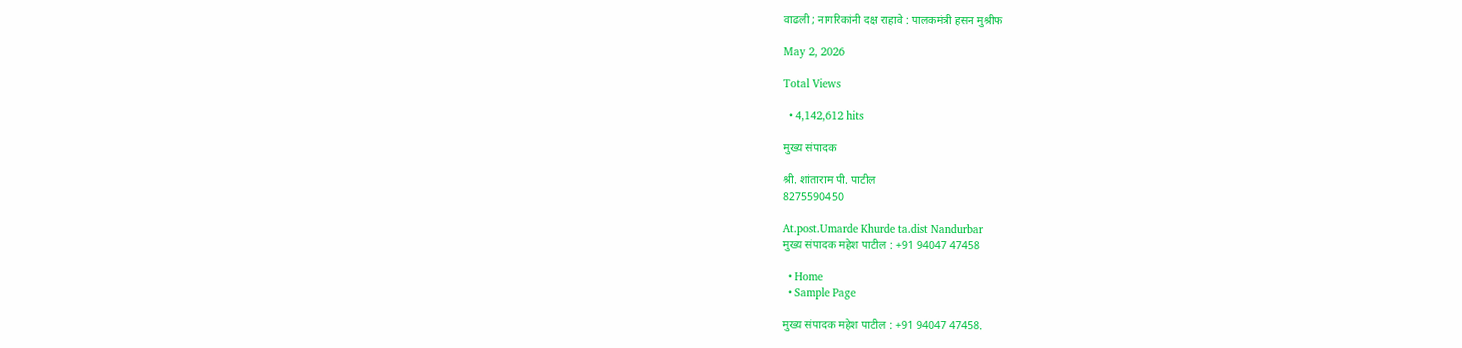वाढली ; नागरिकांनी दक्ष राहावे : पालकमंत्री हसन मुश्रीफ

May 2, 2026

Total Views

  • 4,142,612 hits

मुख्य संपादक

श्री. शांताराम पी. पाटील
8275590450

At.post.Umarde Khurde ta.dist Nandurbar
मुख्य संपादक महेश पाटील : +91 94047 47458

  • Home
  • Sample Page

मुख्य संपादक महेश पाटील : +91 94047 47458.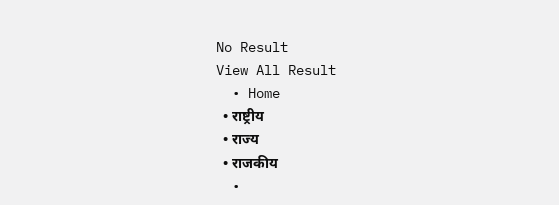No Result
View All Result
  • Home
  • राष्ट्रीय
  • राज्य
  • राजकीय
  •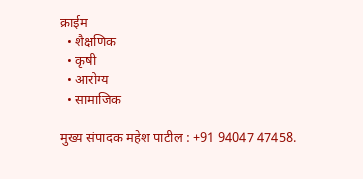क्राईम
  • शैक्षणिक
  • कृषी
  • आरोग्य
  • सामाजिक

मुख्य संपादक महेश पाटील : +91 94047 47458.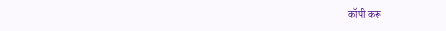कॉपी करू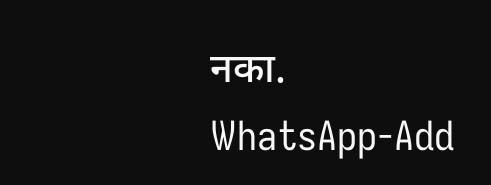नका.
WhatsApp-Add